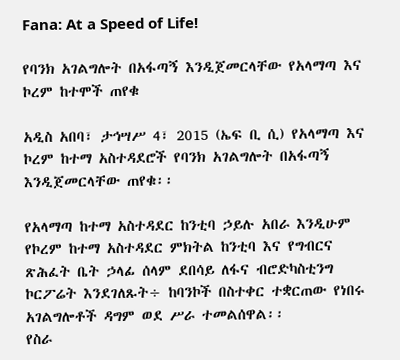Fana: At a Speed of Life!

የባንክ አገልግሎት በአፋጣኝ እንዲጀመርላቸው የአላማጣ እና ኮረም ከተሞች ጠየቁ

አዲስ አበባ፣ ታኅሣሥ 4፣ 2015 (ኤፍ ቢ ሲ) የአላማጣ እና ኮረም ከተማ አስተዳደሮች የባንክ አገልግሎት በአፋጣኝ እንዲጀመርላቸው ጠየቁ፡፡

የአላማጣ ከተማ አስተዳደር ከንቲባ ኃይሉ አበራ እንዲሁም የኮረም ከተማ አስተዳደር ምክትል ከንቲባ እና የግብርና ጽሕፈት ቤት ኃላፊ ሰላም ደበሳይ ለፋና ብሮድካስቲንግ ኮርፖሬት እንደገለጹት÷ ከባንኮች በስተቀር ተቋርጠው የነበሩ አገልግሎቶች ዳግም ወደ ሥራ ተመልሰዋል፡፡
የስራ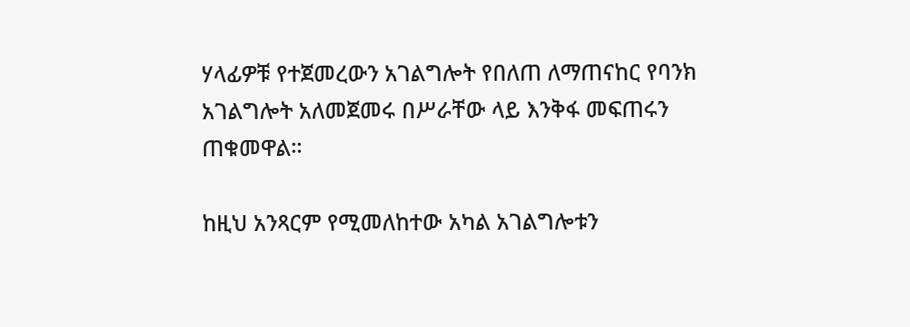ሃላፊዎቹ የተጀመረውን አገልግሎት የበለጠ ለማጠናከር የባንክ አገልግሎት አለመጀመሩ በሥራቸው ላይ እንቅፋ መፍጠሩን ጠቁመዋል።

ከዚህ አንጻርም የሚመለከተው አካል አገልግሎቱን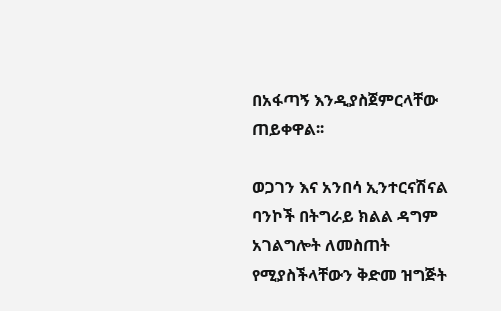በአፋጣኝ እንዲያስጀምርላቸው ጠይቀዋል፡፡

ወጋገን እና አንበሳ ኢንተርናሽናል ባንኮች በትግራይ ክልል ዳግም አገልግሎት ለመስጠት የሚያስችላቸውን ቅድመ ዝግጅት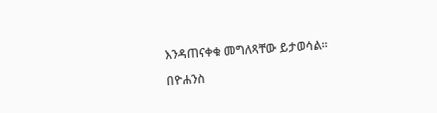እንዳጠናቀቁ መግለጻቸው ይታወሳል።

በዮሐንስ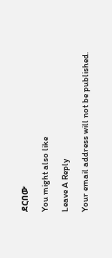ደርበው

You might also like

Leave A Reply

Your email address will not be published.